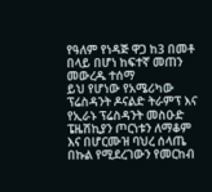የዓለም የነዳጅ ዋጋ ከ3 በመቶ በላይ በሆነ ከፍተኛ መጠን መውረዱ ተሰማ
ይህ የሆነው የአሜሪካው ፕሬስዳንት ዶናልድ ትራምፕ እና የኢራኑ ፕሬስዳንት መስዑድ ፔዜሽኪያን ጦርነቱን ለማቆም እና በሆርሙዝ ባህረ ሰላጤ በኩል የሚደረገውን የመርከብ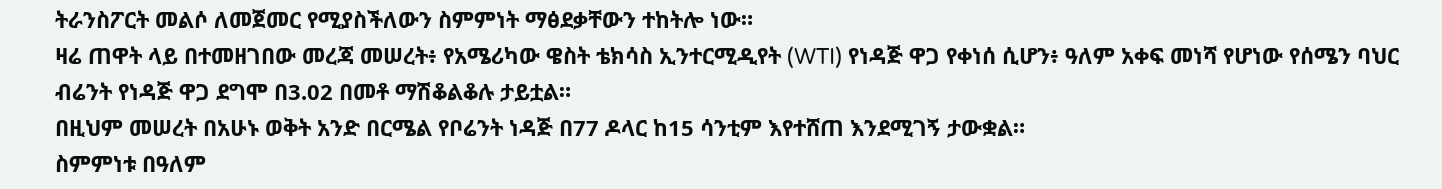ትራንስፖርት መልሶ ለመጀመር የሚያስችለውን ስምምነት ማፅደቃቸውን ተከትሎ ነው።
ዛሬ ጠዋት ላይ በተመዘገበው መረጃ መሠረት፥ የአሜሪካው ዌስት ቴክሳስ ኢንተርሚዲየት (WTI) የነዳጅ ዋጋ የቀነሰ ሲሆን፥ ዓለም አቀፍ መነሻ የሆነው የሰሜን ባህር ብሬንት የነዳጅ ዋጋ ደግሞ በ3.02 በመቶ ማሽቆልቆሉ ታይቷል።
በዚህም መሠረት በአሁኑ ወቅት አንድ በርሜል የቦሬንት ነዳጅ በ77 ዶላር ከ15 ሳንቲም እየተሸጠ እንደሚገኝ ታውቋል።
ስምምነቱ በዓለም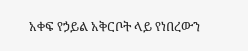አቀፍ የኃይል አቅርቦት ላይ የነበረውን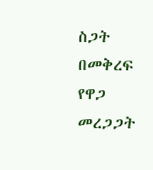ስጋት በመቅረፍ የዋጋ መረጋጋት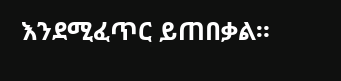እንደሚፈጥር ይጠበቃል።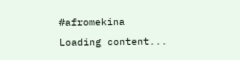#afromekina
Loading content...